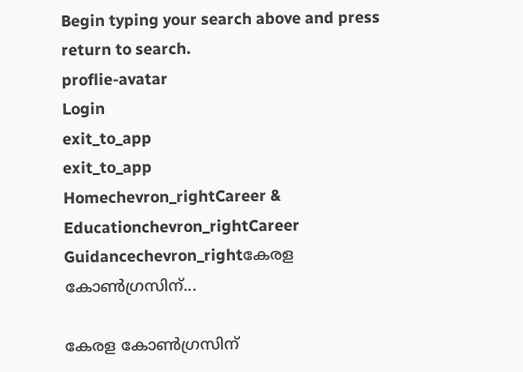Begin typing your search above and press return to search.
proflie-avatar
Login
exit_to_app
exit_to_app
Homechevron_rightCareer & Educationchevron_rightCareer Guidancechevron_rightകേരള കോണ്‍ഗ്രസിന്...

കേരള കോണ്‍ഗ്രസിന്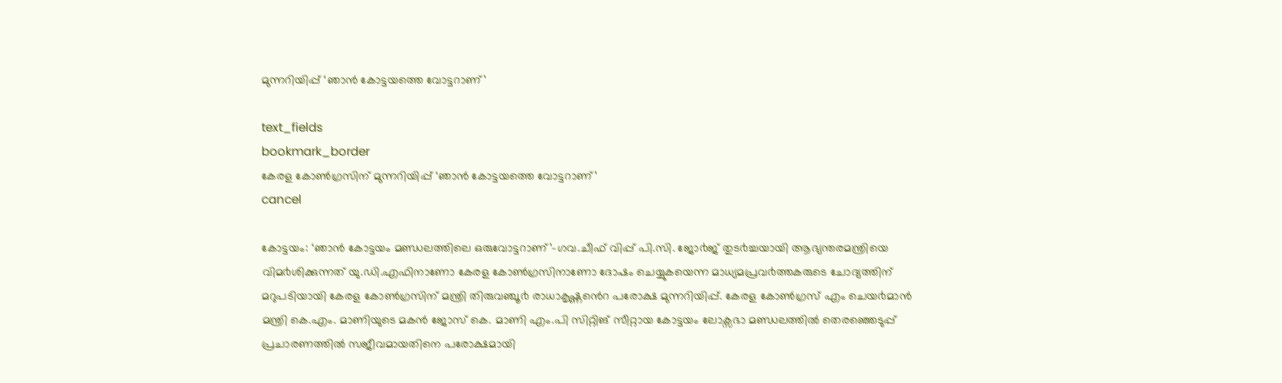മുന്നറിയിപ്പ് ‘ഞാന്‍ കോട്ടയത്തെ വോട്ടറാണ്’

text_fields
bookmark_border
കേരള കോണ്‍ഗ്രസിന് മുന്നറിയിപ്പ് ‘ഞാന്‍ കോട്ടയത്തെ വോട്ടറാണ്’
cancel

കോട്ടയം: ‘ഞാൻ കോട്ടയം മണ്ഡലത്തിലെ ഒരുവോട്ടറാണ്’-ഗവ.ചീഫ് വിപ്പ് പി.സി. ജോ൪ജ് തുട൪ച്ചയായി ആഭ്യന്തരമന്ത്രിയെ വിമ൪ശിക്കുന്നത് യു.ഡി.എഫിനാണോ കേരള കോൺഗ്രസിനാണോ ദോഷം ചെയ്യുകയെന്ന മാധ്യമപ്രവ൪ത്തകരുടെ ചോദ്യത്തിന് മറുപടിയായി കേരള കോൺഗ്രസിന് മന്ത്രി തിരുവഞ്ചൂ൪ രാധാകൃഷ്ണൻെറ പരോക്ഷ മുന്നറിയിപ്പ്. കേരള കോൺഗ്രസ് എം ചെയ൪മാൻ മന്ത്രി കെ.എം. മാണിയുടെ മകൻ ജോസ് കെ. മാണി എം.പി സിറ്റിങ് സീറ്റായ കോട്ടയം ലോക്സഭാ മണ്ഡലത്തിൽ തെരഞ്ഞെടുപ്പ് പ്രചാരണത്തിൽ സജീവമായതിനെ പരോക്ഷമായി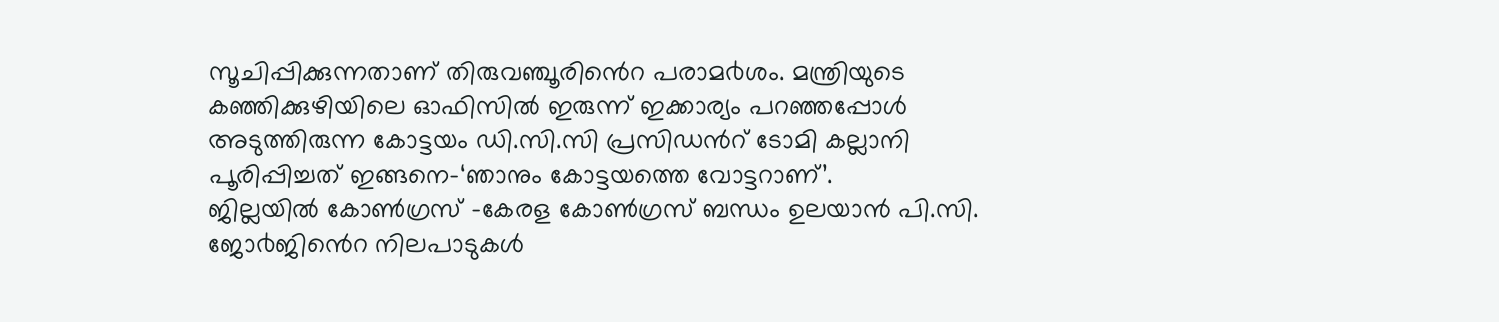സൂചിപ്പിക്കുന്നതാണ് തിരുവഞ്ചൂരിൻെറ പരാമ൪ശം. മന്ത്രിയുടെ കഞ്ഞിക്കുഴിയിലെ ഓഫിസിൽ ഇരുന്ന് ഇക്കാര്യം പറഞ്ഞപ്പോൾ അടുത്തിരുന്ന കോട്ടയം ഡി.സി.സി പ്രസിഡൻറ് ടോമി കല്ലാനി പൂരിപ്പിച്ചത് ഇങ്ങനെ-‘ഞാനും കോട്ടയത്തെ വോട്ടറാണ്’.
ജില്ലയിൽ കോൺഗ്രസ് -കേരള കോൺഗ്രസ് ബന്ധം ഉലയാൻ പി.സി. ജോ൪ജിൻെറ നിലപാടുകൾ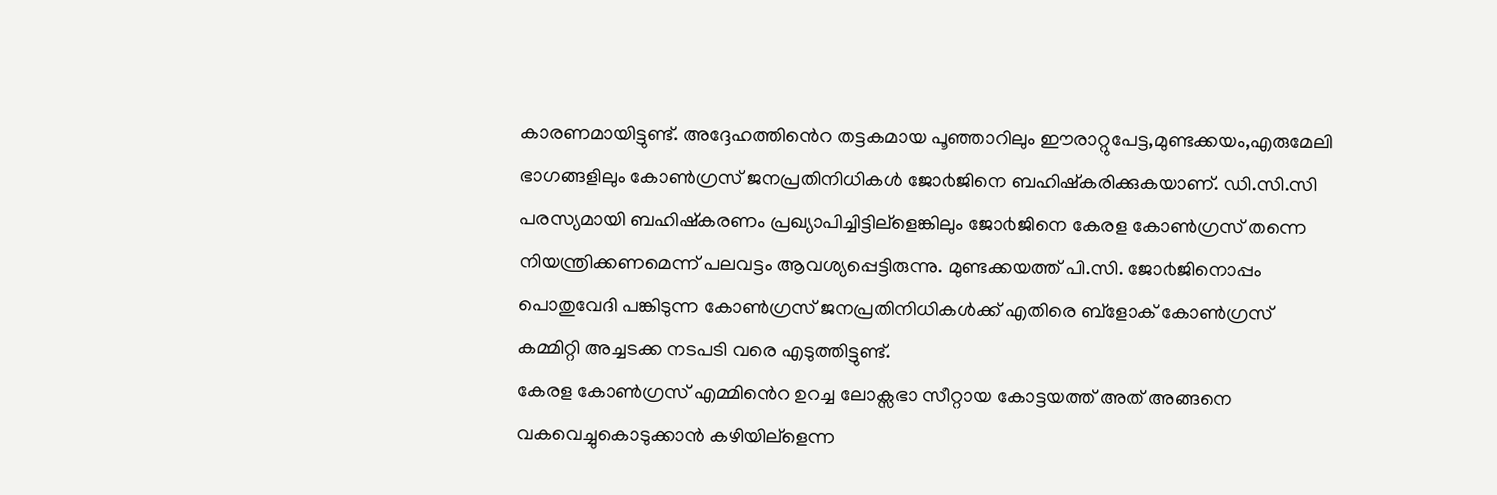കാരണമായിട്ടുണ്ട്. അദ്ദേഹത്തിൻെറ തട്ടകമായ പൂഞ്ഞാറിലും ഈരാറ്റുപേട്ട,മുണ്ടക്കയം,എരുമേലി ഭാഗങ്ങളിലും കോൺഗ്രസ് ജനപ്രതിനിധികൾ ജോ൪ജിനെ ബഹിഷ്കരിക്കുകയാണ്. ഡി.സി.സി പരസ്യമായി ബഹിഷ്കരണം പ്രഖ്യാപിച്ചിട്ടില്ളെങ്കിലും ജോ൪ജിനെ കേരള കോൺഗ്രസ് തന്നെ നിയന്ത്രിക്കണമെന്ന് പലവട്ടം ആവശ്യപ്പെട്ടിരുന്നു. മുണ്ടക്കയത്ത് പി.സി. ജോ൪ജിനൊപ്പം പൊതുവേദി പങ്കിടുന്ന കോൺഗ്രസ് ജനപ്രതിനിധികൾക്ക് എതിരെ ബ്ളോക് കോൺഗ്രസ് കമ്മിറ്റി അച്ചടക്ക നടപടി വരെ എടുത്തിട്ടുണ്ട്.
കേരള കോൺഗ്രസ് എമ്മിൻെറ ഉറച്ച ലോക്സഭാ സീറ്റായ കോട്ടയത്ത് അത് അങ്ങനെ വകവെച്ചുകൊടുക്കാൻ കഴിയില്ളെന്ന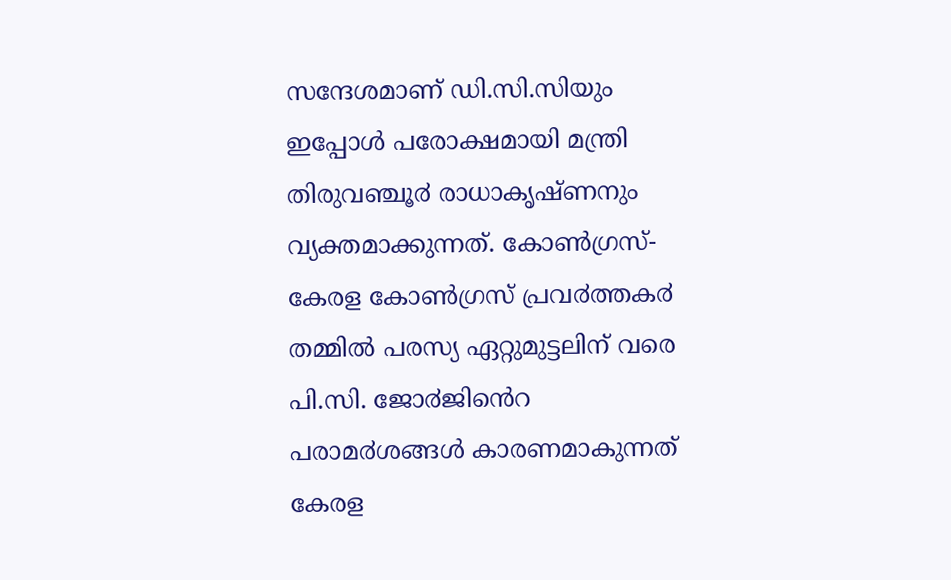സന്ദേശമാണ് ഡി.സി.സിയും ഇപ്പോൾ പരോക്ഷമായി മന്ത്രി തിരുവഞ്ചൂ൪ രാധാകൃഷ്ണനും വ്യക്തമാക്കുന്നത്. കോൺഗ്രസ്-കേരള കോൺഗ്രസ് പ്രവ൪ത്തക൪ തമ്മിൽ പരസ്യ ഏറ്റുമുട്ടലിന് വരെ പി.സി. ജോ൪ജിൻെറ പരാമ൪ശങ്ങൾ കാരണമാകുന്നത് കേരള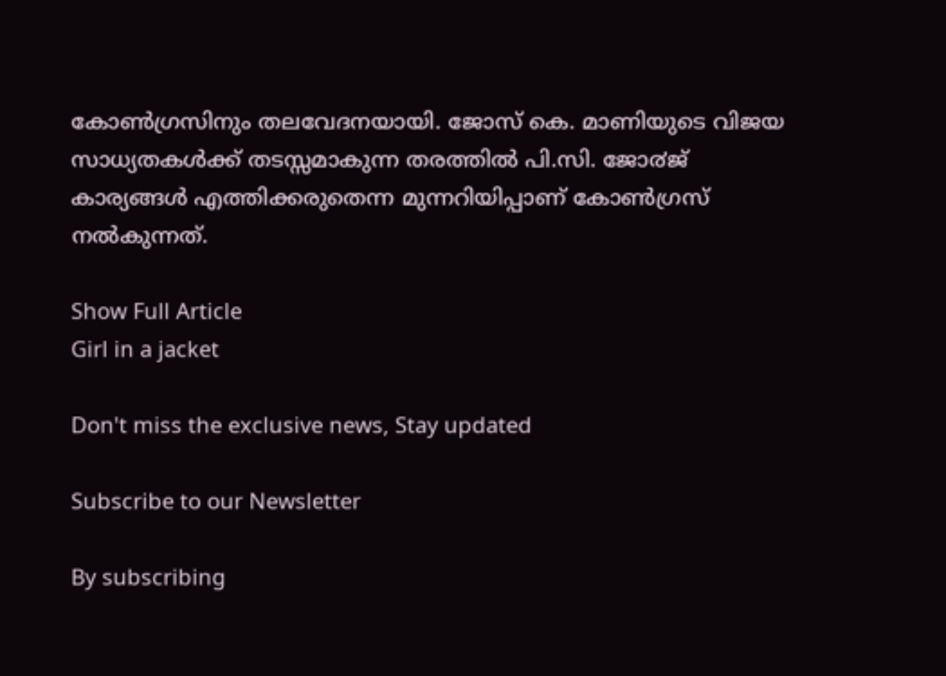കോൺഗ്രസിനും തലവേദനയായി. ജോസ് കെ. മാണിയുടെ വിജയ സാധ്യതകൾക്ക് തടസ്സമാകുന്ന തരത്തിൽ പി.സി. ജോ൪ജ് കാര്യങ്ങൾ എത്തിക്കരുതെന്ന മുന്നറിയിപ്പാണ് കോൺഗ്രസ് നൽകുന്നത്.

Show Full Article
Girl in a jacket

Don't miss the exclusive news, Stay updated

Subscribe to our Newsletter

By subscribing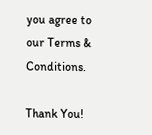you agree to our Terms & Conditions.

Thank You!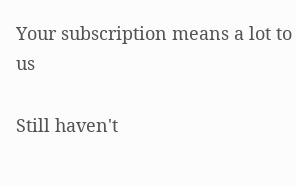Your subscription means a lot to us

Still haven't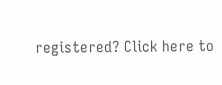registered? Click here to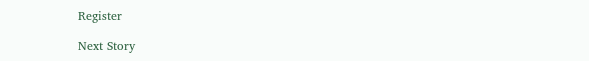Register

Next Story